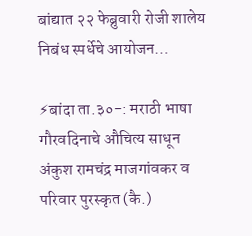बांद्यात २२ फेब्रुवारी रोजी शालेय निबंध स्पर्धेचे आयोजन…

⚡बांदा ता.३०-: मराठी भाषा गौरवदिनाचे औचित्य साधून अंकुश रामचंद्र माजगांवकर व परिवार पुरस्कृत (कै.)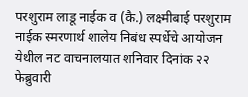परशुराम लाडू नाईक व (कै.) लक्ष्मीबाई परशुराम नाईक स्मरणार्थ शालेय निबंध स्पर्धेचे आयोजन येथील नट वाचनालयात शनिवार दिनांक २२ फेब्रुवारी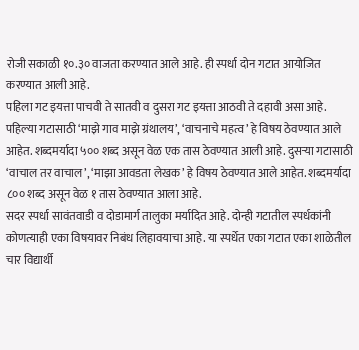रोजी सकाळी १०.३० वाजता करण्यात आले आहे. ही स्पर्धा दोन गटात आयोजित करण्यात आली आहे.
पहिला गट इयत्ता पाचवी ते सातवी व दुसरा गट इयत्ता आठवी ते दहावी असा आहे. पहिल्या गटासाठी ‘माझे गाव माझे ग्रंथालय’, ‘वाचनाचे महत्व’ हे विषय ठेवण्यात आले आहेत. शब्दमर्यादा ५०० शब्द असून वेळ एक तास ठेवण्यात आली आहे. दुसऱ्या गटासाठी ‘वाचाल तर वाचाल’, ‘माझा आवडता लेखक’ हे विषय ठेवण्यात आले आहेत. शब्दमर्यादा ८०० शब्द असून वेळ १ तास ठेवण्यात आला आहे.
सदर स्पर्धा सावंतवाडी व दोडामार्ग तालुका मर्यादित आहे. दोन्ही गटातील स्पर्धकांनी कोणत्याही एका विषयावर निबंध लिहावयाचा आहे. या स्पर्धेत एका गटात एका शाळेतील चार विद्यार्थी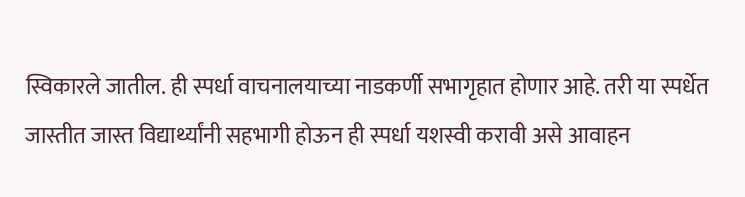स्विकारले जातील. ही स्पर्धा वाचनालयाच्या नाडकर्णी सभागृहात होणार आहे. तरी या स्पर्धेत जास्तीत जास्त विद्यार्थ्यांनी सहभागी होऊन ही स्पर्धा यशस्वी करावी असे आवाहन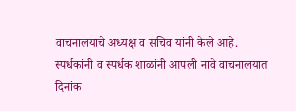वाचनालयाचे अध्यक्ष व सचिव यांनी केले आहे. स्पर्धकांनी व स्पर्धक शाळांनी आपली नावे वाचनालयात दिनांक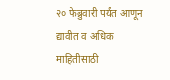२० फेब्रुवारी पर्यंत आणून द्यावीत व अधिक माहितीसाठी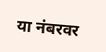या नंबरवर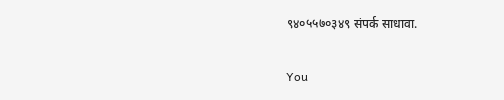९४०५५७०३४९ संपर्क साधावा.

You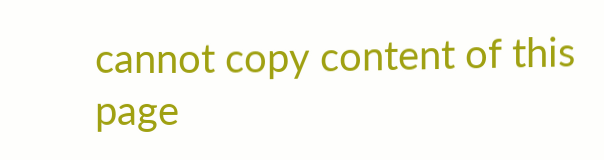cannot copy content of this page